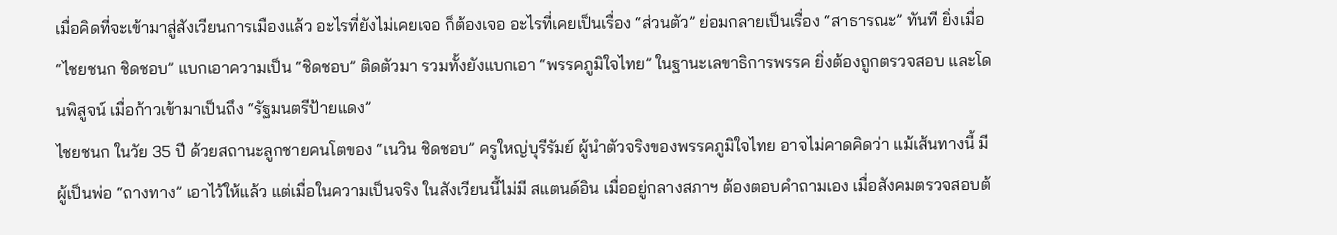เมื่อคิดที่จะเข้ามาสู่สังเวียนการเมืองแล้ว อะไรที่ยังไม่เคยเจอ ก็ต้องเจอ อะไรที่เคยเป็นเรื่อง “ส่วนตัว” ย่อมกลายเป็นเรื่อง “สาธารณะ” ทันที ยิ่งเมื่อ “ไชยชนก ชิดชอบ” แบกเอาความเป็น “ชิดชอบ” ติดตัวมา รวมทั้งยังแบกเอา “พรรคภูมิใจไทย” ในฐานะเลขาธิการพรรค ยิ่งต้องถูกตรวจสอบ และโดนพิสูจน์ เมื่อก้าวเข้ามาเป็นถึง “รัฐมนตรีป้ายแดง”
ไชยชนก ในวัย 35 ปี ด้วยสถานะลูกชายคนโตของ “เนวิน ชิดชอบ” ครูใหญ่บุรีรัมย์ ผู้นำตัวจริงของพรรคภูมิใจไทย อาจไม่คาดคิดว่า แม้เส้นทางนี้ มีผู้เป็นพ่อ “ถางทาง” เอาไว้ให้แล้ว แต่เมื่อในความเป็นจริง ในสังเวียนนี้ไม่มี สแตนด์อิน เมื่ออยู่กลางสภาฯ ต้องตอบคำถามเอง เมื่อสังคมตรวจสอบต้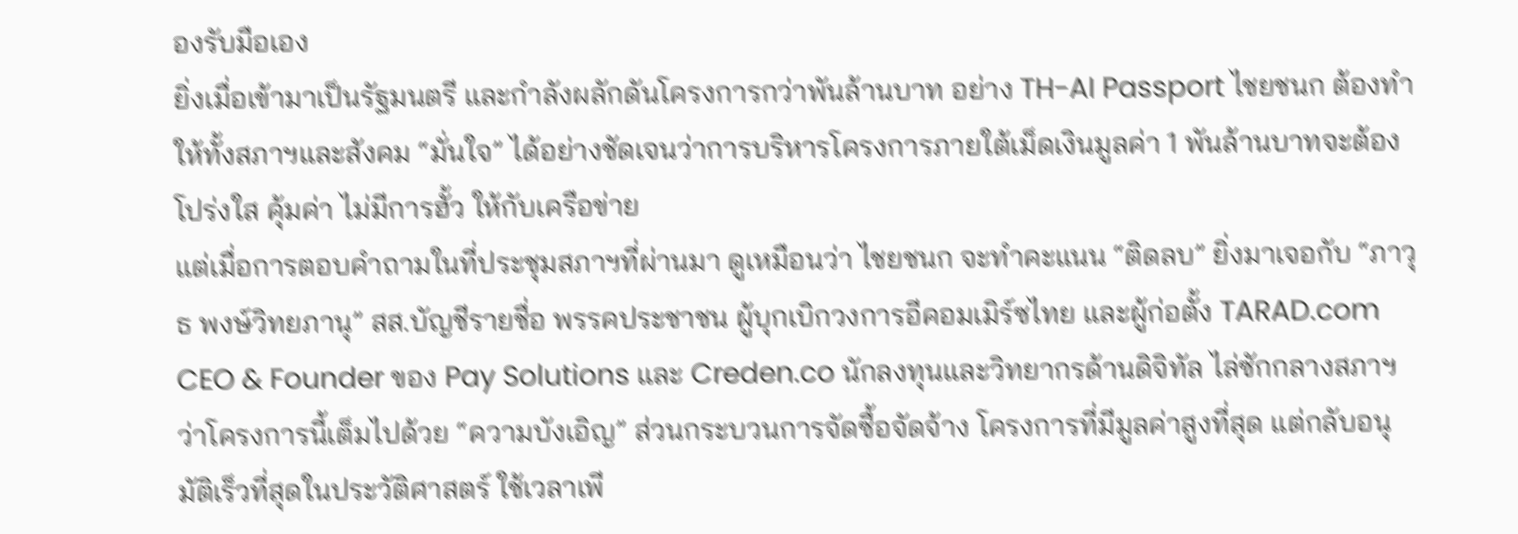องรับมือเอง
ยิ่งเมื่อเข้ามาเป็นรัฐมนตรี และกำลังผลักดันโครงการกว่าพันล้านบาท อย่าง TH-AI Passport ไชยชนก ต้องทำให้ทั้งสภาฯและสังคม “มั่นใจ” ได้อย่างชัดเจนว่าการบริหารโครงการภายใต้เม็ดเงินมูลค่า 1 พันล้านบาทจะต้องโปร่งใส คุ้มค่า ไม่มีการฮั้ว ให้กับเครือข่าย
แต่เมื่อการตอบคำถามในที่ประชุมสภาฯที่ผ่านมา ดูเหมือนว่า ไชยชนก จะทำคะแนน “ติดลบ” ยิ่งมาเจอกับ “ภาวุธ พงษ์วิทยภานุ” สส.บัญชีรายชื่อ พรรคประชาชน ผู้บุกเบิกวงการอีคอมเมิร์ซไทย และผู้ก่อตั้ง TARAD.com CEO & Founder ของ Pay Solutions และ Creden.co นักลงทุนและวิทยากรด้านดิจิทัล ไล่ซักกลางสภาฯ ว่าโครงการนี้เต็มไปด้วย “ความบังเอิญ” ส่วนกระบวนการจัดซื้อจัดจ้าง โครงการที่มีมูลค่าสูงที่สุด แต่กลับอนุมัติเร็วที่สุดในประวัติศาสตร์ ใช้เวลาเพี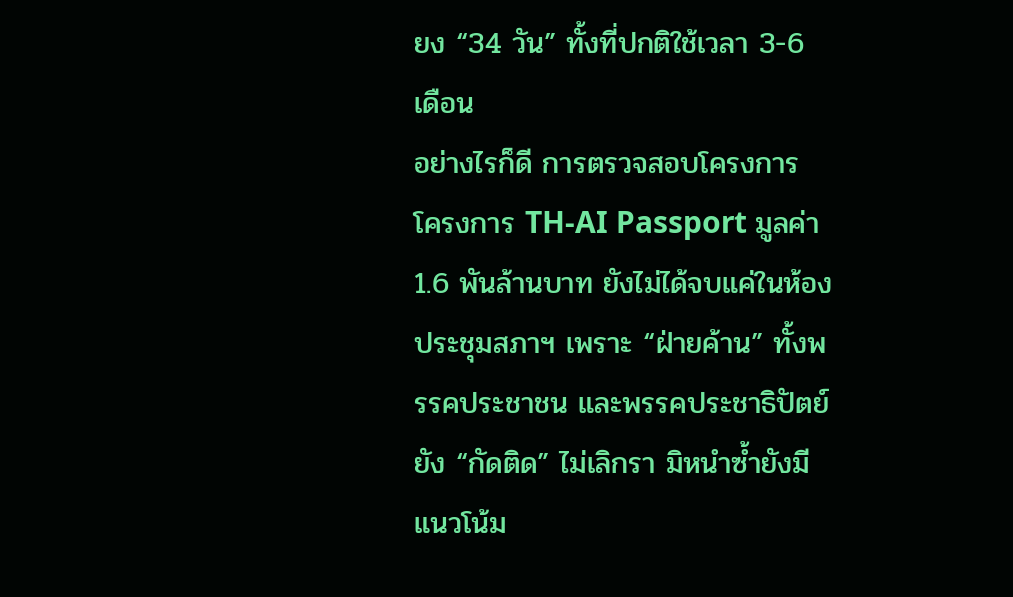ยง “34 วัน” ทั้งที่ปกติใช้เวลา 3-6 เดือน
อย่างไรก็ดี การตรวจสอบโครงการ โครงการ TH-AI Passport มูลค่า 1.6 พันล้านบาท ยังไม่ได้จบแค่ในห้องประชุมสภาฯ เพราะ “ฝ่ายค้าน” ทั้งพรรคประชาชน และพรรคประชาธิปัตย์ ยัง “กัดติด” ไม่เลิกรา มิหนำซ้ำยังมีแนวโน้ม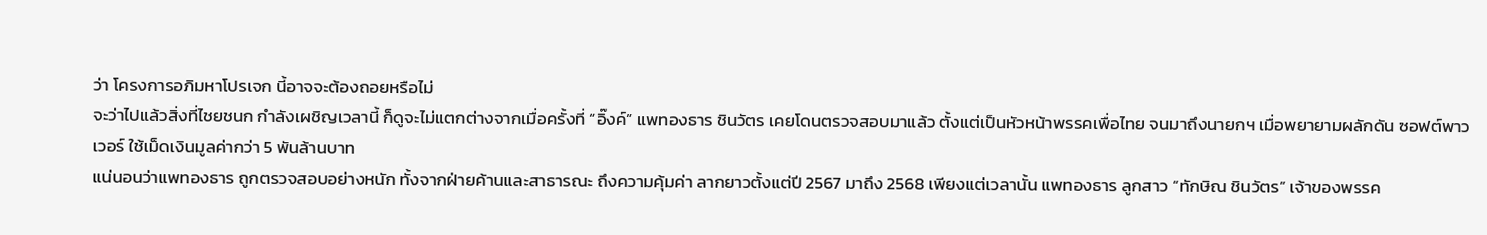ว่า โครงการอภิมหาโปรเจก นี้อาจจะต้องถอยหรือไม่
จะว่าไปแล้วสิ่งที่ไชยชนก กำลังเผชิญเวลานี้ ก็ดูจะไม่แตกต่างจากเมื่อครั้งที่ “อิ๊งค์” แพทองธาร ชินวัตร เคยโดนตรวจสอบมาแล้ว ตั้งแต่เป็นหัวหน้าพรรคเพื่อไทย จนมาถึงนายกฯ เมื่อพยายามผลักดัน ซอฟต์พาวเวอร์ ใช้เม็ดเงินมูลค่ากว่า 5 พันล้านบาท
แน่นอนว่าแพทองธาร ถูกตรวจสอบอย่างหนัก ทั้งจากฝ่ายค้านและสาธารณะ ถึงความคุ้มค่า ลากยาวตั้งแต่ปี 2567 มาถึง 2568 เพียงแต่เวลานั้น แพทองธาร ลูกสาว “ทักษิณ ชินวัตร” เจ้าของพรรค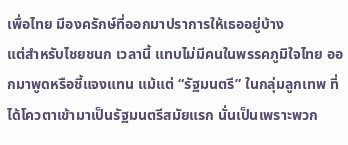เพื่อไทย มีองครักษ์ที่ออกมาปราการให้เธออยู่บ้าง
แต่สำหรับไชยชนก เวลานี้ แทบไม่มีคนในพรรคภูมิใจไทย ออกมาพูดหรือชี้แจงแทน แม้แต่ “รัฐมนตรี” ในกลุ่มลูกเทพ ที่ได้โควตาเข้ามาเป็นรัฐมนตรีสมัยแรก นั่นเป็นเพราะพวก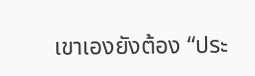เขาเองยังต้อง “ประ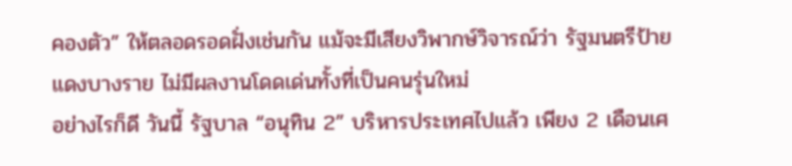คองตัว” ให้ตลอดรอดฝั่งเช่นกัน แม้จะมีเสียงวิพากษ์วิจารณ์ว่า รัฐมนตรีป้ายแดงบางราย ไม่มีผลงานโดดเด่นทั้งที่เป็นคนรุ่นใหม่
อย่างไรก็ดี วันนี้ รัฐบาล “อนุทิน 2” บริหารประเทศไปแล้ว เพียง 2 เดือนเศ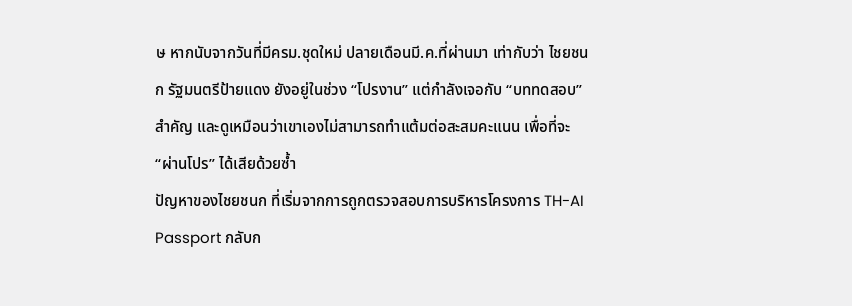ษ หากนับจากวันที่มีครม.ชุดใหม่ ปลายเดือนมี.ค.ที่ผ่านมา เท่ากับว่า ไชยชนก รัฐมนตรีป้ายแดง ยังอยู่ในช่วง “โปรงาน” แต่กำลังเจอกับ “บททดสอบ” สำคัญ และดูเหมือนว่าเขาเองไม่สามารถทำแต้มต่อสะสมคะแนน เพื่อที่จะ “ผ่านโปร” ได้เสียด้วยซ้ำ
ปัญหาของไชยชนก ที่เริ่มจากการถูกตรวจสอบการบริหารโครงการ TH-AI Passport กลับก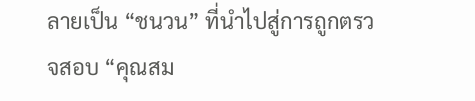ลายเป็น “ชนวน” ที่นำไปสู่การถูกตรวจสอบ “คุณสม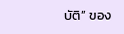บัติ” ของ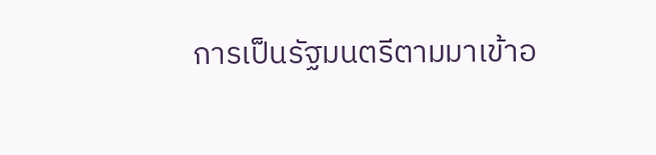การเป็นรัฐมนตรีตามมาเข้าอ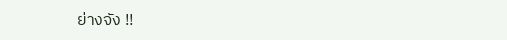ย่างจัง !!